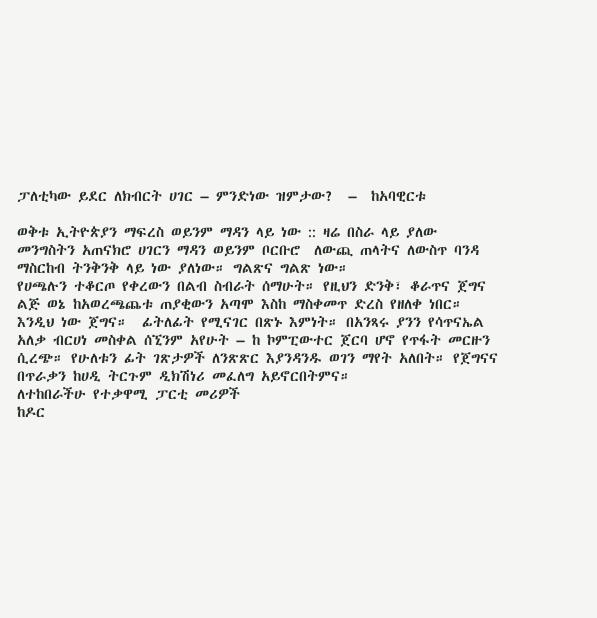ፓለቲካው ይደር ለክብርት ሀገር – ምንድነው ዝምታው?  –  ከአባዊርቱ

ወቅቱ ኢትዮጵያን ማፍረስ ወይንም ማዳን ላይ ነው :: ዛሬ በስራ ላይ ያለው መንግስትን አጠናክሮ ሀገርን ማዳን ወይንም ቦርቡሮ  ለውጪ ጠላትና ለውስጥ ባንዳ ማስርከብ ትንቅንቅ ላይ ነው ያለነው። ግልጽና ግልጽ ነው።
የሀጫሉን ተቆርጦ የቀረውን በልብ ስብራት ሰማሁት። የዚህን ድንቅ፣ ቆራጥና ጀግና ልጅ ወኔ ከአወረጫጨቱ ጠያቂውን አጣሞ እስከ ማስቀመጥ ድረስ የዘለቀ ነበር። እንዲህ ነው ጀግና።  ፊትለፊት የሚናገር በጽኑ እምነት። በአንጻሩ ያንን የሳጥናኤል አለቃ ብርሀነ መስቀል ሰኚንም አየሁት – ከ ኮምፒውተር ጀርባ ሆኖ የጥፋት መርዙን ሲረጭ። የሁለቱን ፊት ገጽታዎች ለንጽጽር እያንዳንዱ ወገን ማየት አለበት። የጀግናና በጥራቃን ከሀዲ ትርጉም ዲክሽነሪ መፈለግ አይኖርበትምና።
ለተከበራችሁ የተቃዋሚ ፓርቲ መሪዎች
ከዶር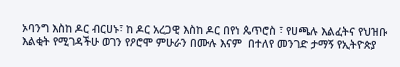ኦባንግ እስከ ዶር ብርሀኑ፣ ከ ዶር አረጋዊ እስከ ዶር በየነ ጴጥሮስ ፣ የሀጫሉ እልፈትና የህዝቡ እልቂት የሚገዳችሁ ወገን የዖሮሞ ምሁራን በሙሉ እናም  በተለየ መንገድ ታማኝ የኢትዮጵያ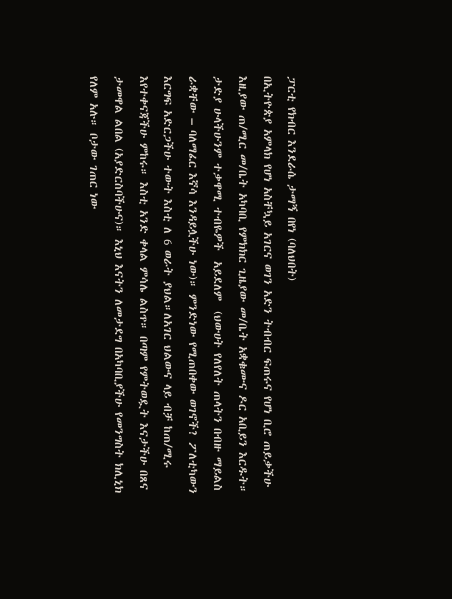ፓርቲ የክብር እንደራሴ ታማኝ በየነ (ባለህበት)
በኢትዮጵያ አምላክ የሆነ አስቸኳይ አገርና ወገን አድን ትብብር ፍጠሩና የሆነ ቢሮ ጠይቃችሁ እዚያው ጠ/ሚር መ/ቤት አካባቢ የምክክር ጊዜያው መ/ቤት አቋቁሙና ዶር አቢይን እርዱት። ታድያ ሁላችሁንም ተቃዋሚ ተብዬዎች  አይደለም  (ህውሀት የለየለት ጠላትን በብዙ ማይልስ ራቋቸው – ባለማፈር እኛሳ እንዳይሏችሁ ነው)። ምንድነው የሚጠበቀው ወገኖች? ፖለቲካውን እርግፍ አድርጋችሁ ተውት እስቲ ለ 6 ወራት ያህል።ለአገር ህልውና ላይ ብቻ ከጠ/ሚሩ እየተቀናጃችሁ ምከሩ። እስቲ አንድ ቀላል ምሳሌ ልስጥ። በጣም የምትወዷት እናታችሁ በጸና ታመዋል ልበል (አያድርስባችሁና)። እኒህ እናትን ለመታደግ በአካባቢያችሁ የመንግስት ክሊኒክ የለም አሉ። ቦታው ገጠር ነው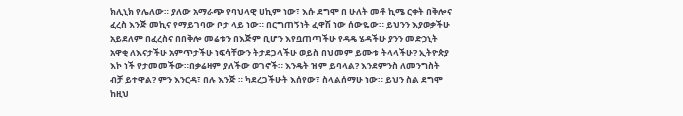ክሊኒክ የሌለው። ያለው አማራጭ የባህላዊ ሀኪም ነው፣ እሱ ደግሞ በ ሁለት መቶ ኪሜ ርቀት በቅሎና ፈረስ እንጅ መኪና የማይገባው ቦታ ላይ ነው። በርግጠኝነት ፈዋሽ ነው ሰውዬው። ይህንን እያወቃችሁ አይደለም በፈረስና በበቅሎ መሬቱን በእጅም ቢሆን እየቧጠጣችሁ የዳዴ ሄዳችሁ ያንን መድኃኒት አዋቂ ለእናታችሁ አምጥታችሁ ነፍሳቸውን ትታደጋላችሁ ወይስ በህመም ይሙቱ ትላላችሁ? ኢትዮጵያ እኮ ነች የታመመችው።በቃሬዛም ያለችው ወገኖች። እንዴት ዝም ይባላል? እንደምንስ ለመንግስት ብቻ ይተዋል? ምን እንርዳ፣ በሉ እንጅ ። ካደረጋችሁት እሰየው፣ ስላልሰማሁ ነው። ይህን ስል ደግሞ ከዚህ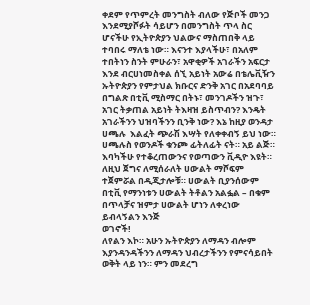ቀደም የጥምረት መንግስት ብለው የጅቦች መንጋ እንደሚያሾፉት ሳይሆን በመንግስት ጥላ ስር ሆናችሁ የኢትዮጵያን ህልውና ማስጠበቅ ላይ ተባበሩ ማለቴ ነው። እናንተ እያላችሁ፣ በአለም ተበትነን ስንት ምሁራን፣ አዋቂዎች አገራችን አፍርታ እንደ ብርሀነመስቀል ሰኚ አይነት አውሬ በቴሌቪዥን ኡትዮጵያን የምታህል ክቡርና ድንቅ አገር በአደባባይ በግልጽ በቲቪ ሚስማር በትኑ፣ መንገዶችን ዝጉ፣ አገር ትቃጠል አይነት ትእዛዝ ይስጥብን? እንዴት አገራችንን ህዝባችንን ቢንቅ ነው? እኔ ከዚያ ወንዳታ ሀጫሉ  እልፈት ጭራሽ እሣት የለቀቀብኝ ይህ ነው። ሀጫሉስ የወንዶች ቁንጮ ፊትለፊት ናት። አይ ልጅ። እባካችሁ የተቆረጠውንና የወጣውን ቪዲዮ እዩት። ለዚህ ጀግና ለሚሰራለት ሀውልት ማሾፍም ተጀምሯል በዲጂታሎቹ። ሀውልት ቢያንሰውም በቲቪ የማንነቱን ሀውልት ትቶልን አልፏል – በቁም በጥላቻና ዝምታ ሀውልት ሆነን ለቀረነው ይብላኝልን እንጅ
ወገኖች!
ለየልን እኮ። አሁን ኡትዮጵያን ለማዳን ብሎም እያንዳንዳችንን ለማዳን ህብረታችንን የምናሳይበት ወቅት ላይ ነን። ምን መደረግ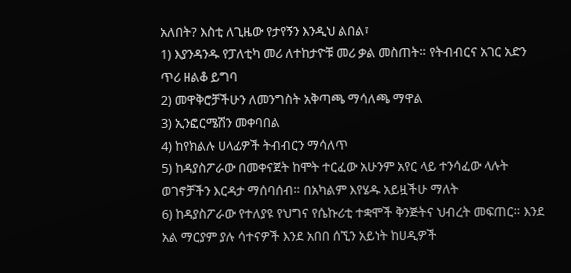አለበት? እስቲ ለጊዜው የታየኝን እንዲህ ልበል፣
1) እያንዳንዱ የፓለቲካ መሪ ለተከታዮቹ መሪ ቃል መስጠት። የትብብርና አገር አድን ጥሪ ዘልቆ ይግባ
2) መዋቅሮቻችሁን ለመንግስት አቅጣጫ ማሳለጫ ማዋል
3) ኢንፎርሜሽን መቀባበል
4) ከየክልሉ ሀላፊዎች ትብብርን ማሳለጥ
5) ከዳያስፖራው በመቀናጀት ከሞት ተርፈው አሁንም አየር ላይ ተንሳፈው ላሉት ወገኖቻችን እርዳታ ማሰባሰብ። በአካልም እየሄዱ አይዟችሁ ማለት
6) ከዳያስፖራው የተለያዩ የህግና የሴኩሪቲ ተቋሞች ቅንጅትና ህብረት መፍጠር። እንደ አል ማርያም ያሉ ሳተናዎች እንደ አበበ ሰኚን አይነት ከሀዲዎች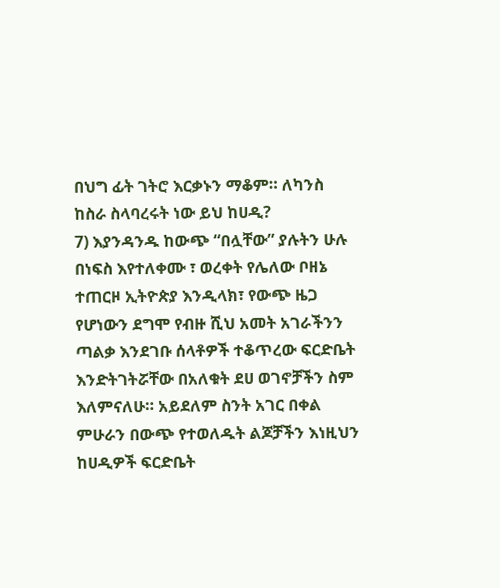በህግ ፊት ገትሮ እርቃኑን ማቆም። ለካንስ ከስራ ስላባረሩት ነው ይህ ከሀዲ?
7) እያንዳንዱ ከውጭ “በሏቸው” ያሉትን ሁሉ በነፍስ እየተለቀሙ ፣ ወረቀት የሌለው ቦዘኔ ተጠርዞ ኢትዮጵያ እንዲላክ፣ የውጭ ዜጋ የሆነውን ደግሞ የብዙ ሺህ አመት አገራችንን ጣልቃ እንደገቡ ሰላቶዎች ተቆጥረው ፍርድቤት እንድትገትሯቸው በአለቁት ደሀ ወገኖቻችን ስም እለምናለሁ። አይደለም ስንት አገር በቀል ምሁራን በውጭ የተወለዱት ልጆቻችን እነዚህን ከሀዲዎች ፍርድቤት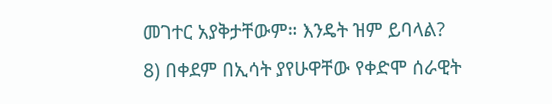መገተር አያቅታቸውም። እንዴት ዝም ይባላል?
8) በቀደም በኢሳት ያየሁዋቸው የቀድሞ ሰራዊት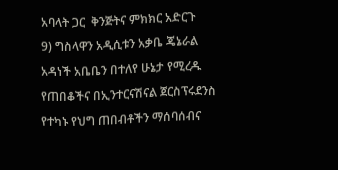አባላት ጋር  ቅንጅትና ምክክር አድርጉ
9) ግስላዋን አዲሲቱን አቃቤ ጄኔራል አዳነች አቤቤን በተለየ ሁኔታ የሚረዱ የጠበቆችና በኢንተርናሽናል ጀርስፕሩደንስ የተካኑ የህግ ጠበብቶችን ማሰባሰብና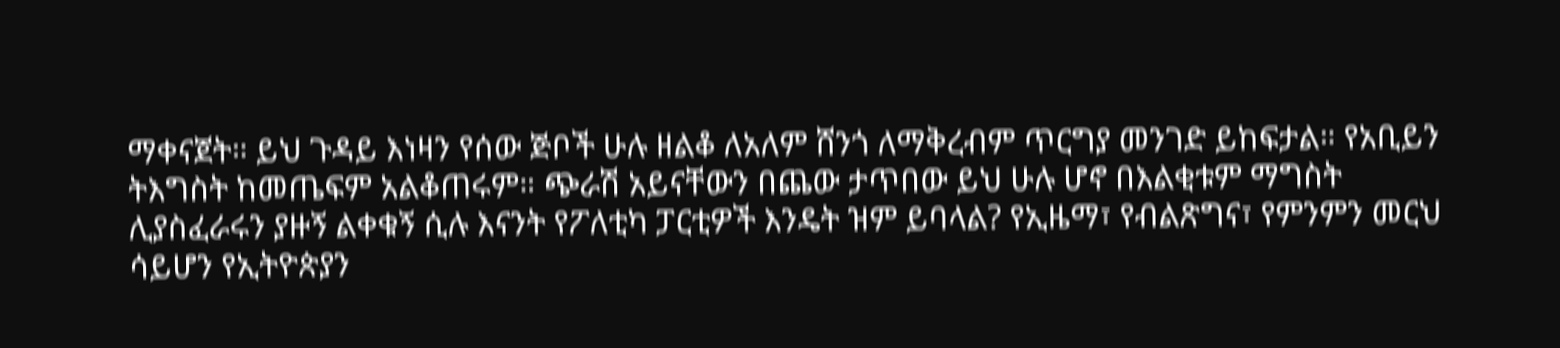ማቀናጀት። ይህ ጉዳይ እነዛን የሰው ጅቦች ሁሉ ዘልቆ ለአለም ሸንጎ ለማቅረብም ጥርግያ መንገድ ይከፍታል። የአቢይን ትእግስት ከመጤፍም አልቆጠሩም። ጭራሽ አይናቸውን በጨው ታጥበው ይህ ሁሉ ሆኖ በእልቂቱም ማግስት ሊያስፈራሩን ያዙኝ ልቀቁኝ ሲሉ እናንት የፖለቲካ ፓርቲዎች እንዴት ዝም ይባላል? የኢዜማ፣ የብልጽግና፣ የምንምን መርህ ሳይሆን የኢትዮጵያን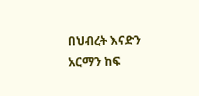በህብረት እናድን አርማን ከፍ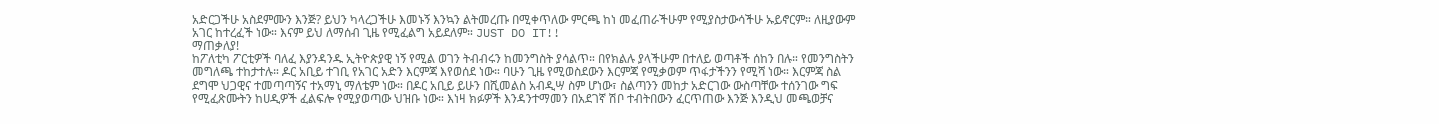አድርጋችሁ አስደምሙን እንጅ? ይህን ካላረጋችሁ እመኑኝ እንኳን ልትመረጡ በሚቀጥለው ምርጫ ከነ መፈጠራችሁም የሚያስታውሳችሁ ኡይኖርም። ለዚያውም አገር ከተረፈች ነው። እናም ይህ ለማሰብ ጊዜ የሚፈልግ አይደለም። JUST DO IT!!
ማጠቃለያ!
ከፖለቲካ ፖርቲዎች ባለፈ እያንዳንዱ ኢትዮጵያዊ ነኝ የሚል ወገን ትብብሩን ከመንግስት ያሳልጥ። በየክልሉ ያላችሁም በተለይ ወጣቶች ሰከን በሉ። የመንግስትን መግለጫ ተከታተሉ። ዶር አቢይ ተገቢ የአገር አድን እርምጃ እየወሰደ ነው። ባሁን ጊዜ የሚወስደውን እርምጃ የሚቃወም ጥፋታችንን የሚሻ ነው። እርምጃ ስል ደግሞ ህጋዊና ተመጣጣኝና ተአማኒ ማለቴም ነው። በዶር አቢይ ይሁን በሺመልስ አብዲሣ ስም ሆነው፣ ስልጣንን መከታ አድርገው ውስጣቸው ተሰንገው ግፍ የሚፈጽሙትን ከሀዲዎች ፈልፍሎ የሚያወጣው ህዝቡ ነው። እነዛ ክፉዎች እንዳንተማመን በአደገኛ ሽቦ ተብትበውን ፈርጥጠው እንጅ እንዲህ መጫወቻና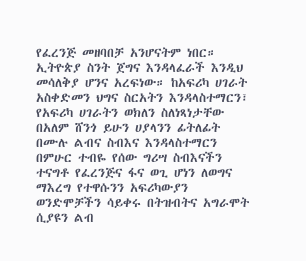የፈረንጅ መዘባበቻ አንሆናትም ነበር። ኢትዮጵያ ስንት ጀግና እንዳላፈራች እንዲህ መሳለቅያ ሆንና አረፍነው። ከአፍሪካ ሀገራት አስቀድመን ህግና ስርአትን እንዳላስተማርን፣ የአፍሪካ ሀገራትን ወክለን ስለነጻነታቸው በአለም ሸንጎ ይሁን ሀያላንን ፊትለፊት በሙሉ ልብና ስብእና እንዳላስተማርን በምሁር ተብዬ የሰው ግሪሣ ስብእናችን ተናግቶ የፈረንጅና ፋና ወጊ ሆነን ለወግና ማእረግ የተዋሱንን አፍሪካውያን ወንድሞቻችን ሳይቀሩ በትዝብትና አግራሞት ሲያዩን ልብ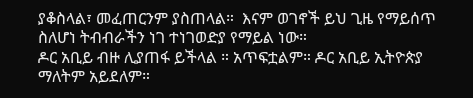ያቆስላል፣ መፈጠርንም ያስጠላል።  እናም ወገኖች ይህ ጊዜ የማይሰጥ ስለሆነ ትብብራችን ነገ ተነገወድያ የማይል ነው።
ዶር አቢይ ብዙ ሊያጠፋ ይችላል ። አጥፍቷልም። ዶር አቢይ ኢትዮጵያ ማለትም አይደለም።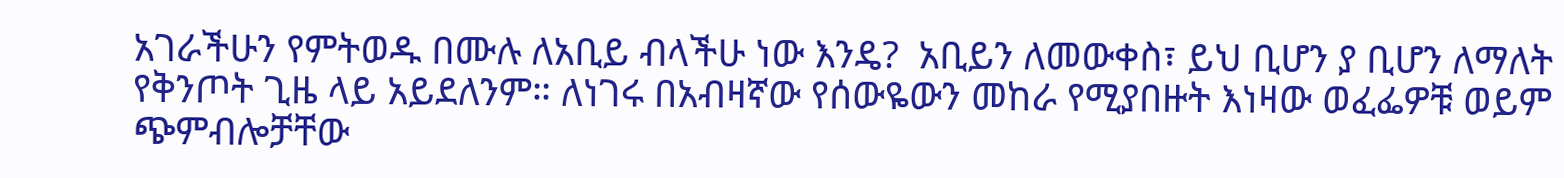አገራችሁን የምትወዱ በሙሉ ለአቢይ ብላችሁ ነው እንዴ?  አቢይን ለመውቀስ፣ ይህ ቢሆን ያ ቢሆን ለማለት የቅንጦት ጊዜ ላይ አይደለንም። ለነገሩ በአብዛኛው የሰውዬውን መከራ የሚያበዙት እነዛው ወፈፌዎቹ ወይም ጭምብሎቻቸው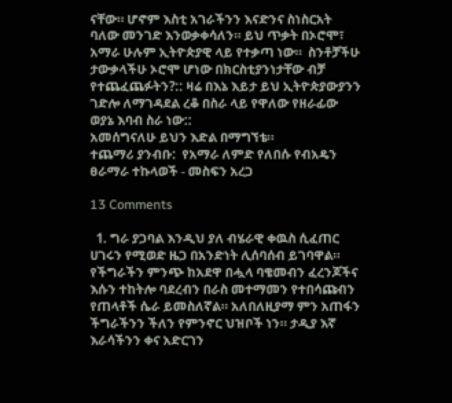ናቸው። ሆኖም እስቲ አገራችንን እናድንና ስነስርአት ባለው መንገድ እንወቃቀሳለን። ይህ ጥቃት በኦሮሞ፣ አማራ ሁሉም ኢትዮጵያዊ ላይ የተቃጣ ነው።  ስንቶቻችሁ ታውቃላችሁ ኦሮሞ ሆነው በክርስቲያንነታቸው ብቻ የተጨፈጨፉትን?:: ዛሬ በእኔ እይታ ይህ ኢትዮጵያውያንን ገድሎ ለማገዳደል ረቆ በስራ ላይ የዋለው የዘራፊው ወያኔ እባብ ስራ ነው::
አመሰግናለሁ ይህን እድል በማግኘቴ።
ተጨማሪ ያንብቡ:  የአማራ ለምድ የለበሱ የብአዴን ፀራማራ ተኩላወች - መስፍን አረጋ

13 Comments

  1. ግራ ያጋባል እንዲህ ያለ ብሄራዊ ቀዉስ ሲፈጠር ሀገሩን የሚወድ ዜጋ በአንድነት ሊሰባሰብ ይገባዋል። የችግራችን ምንጭ ከአደዋ በሗላ ባቄመብን ፈረንጆችና እሱን ተከትሎ ባደረብን በራስ መተማመን የተበሳጩብን የጠላቶች ሴራ ይመስለኛል። አለበለዚያማ ምን አጠፋን ችግራችንን ችለን የምንኖር ህዝቦች ነን። ታዲያ እኛ እራሳችንን ቀና አድርገን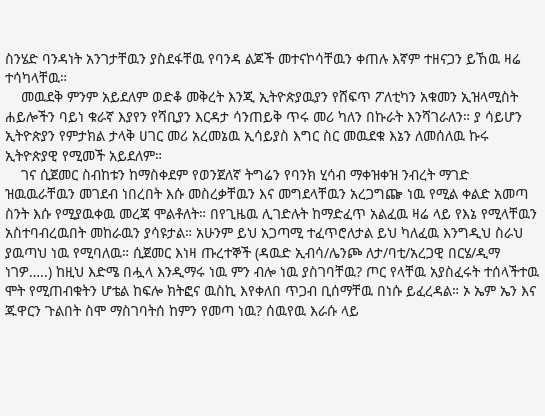ስንሄድ ባንዳነት አንገታቸዉን ያስደፋቸዉ የባንዳ ልጆች መተናኮሳቸዉን ቀጠሉ እኛም ተዘናጋን ይኸዉ ዛሬ ተሳካላቸዉ።
    መዉደቅ ምንም አይደለም ወድቆ መቅረት እንጂ ኢትዮጵያዉያን የሸፍጥ ፖለቲካን አቁመን ኢዝላሚስት ሐይሎችን ባይነ ቁራኛ እያየን የሻቢያን እርዳታ ሳንጠይቅ ጥሩ መሪ ካለን በኩራት እንሻገራለን። ያ ሳይሆን ኢትዮጵያን የምታክል ታላቅ ሀገር መሪ አረመኔዉ ኢሳይያስ እግር ስር መዉደቁ እኔን ለመሰለዉ ኩሩ ኢትዮጵያዊ የሚመች አይደለም።
    ገና ሲጀመር ስብከቱን ከማስቀደም የወንጀለኛ ትግሬን የባንክ ሂሳብ ማቀዝቀዝ ንብረት ማገድ ዝዉዉራቸዉን መገደብ ነበረበት እሱ መስረቃቸዉን እና መግደላቸዉን አረጋግጬ ነዉ የሚል ቀልድ አመጣ ስንት እሱ የሚያዉቀዉ መረጃ ሞልቶለት። በየጊዜዉ ሊገድሉት ከማድፈጥ አልፈዉ ዛሬ ላይ የእኔ የሚላቸዉን አስተባብረዉበት መከራዉን ያሳዩታል። አሁንም ይህ አጋጣሚ ተፈጥሮለታል ይህ ካለፈዉ እንግዲህ ስራህ ያዉጣህ ነዉ የሚባለዉ። ሲጀመር እነዛ ጡረተኞች (ዳዉድ ኢብሳ/ሌንጮ ለታ/ባቲ/አረጋዊ በርሄ/ዲማ ነገዎ…..) ከዚህ እድሜ በሗላ እንዲማሩ ነዉ ምን ብሎ ነዉ ያስገባቸዉ? ጦር የላቸዉ አያስፈሩት ተሰላችተዉ ሞት የሚጠብቁትን ሆቴል ከፍሎ ክትፎና ዉስኪ እየቀለበ ጥጋብ ቢሰማቸዉ በነሱ ይፈረዳል። ኦ ኤም ኤን እና ጁዋርን ጉልበት ስሞ ማስገባትሰ ከምን የመጣ ነዉ? ሰዉየዉ እራሱ ላይ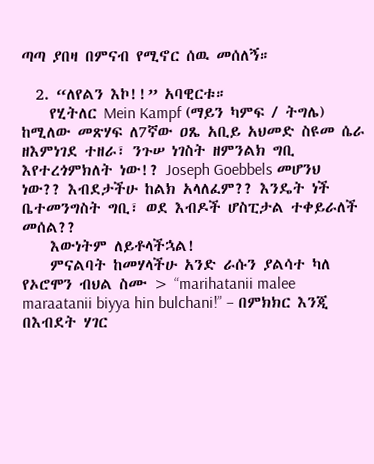ጣጣ ያበዛ በምናብ የሚኖር ሰዉ መሰለኝ።

  2. “ለየልን እኮ!!” አባዊርቱ።
    የሂትለር Mein Kampf (ማይን ካምፍ / ትግሌ) ከሚለው መጽሃፍ ለ7ኛው ዐጼ አቢይ አህመድ ስዩመ ሴራ ዘእምነገደ ተዘራ፣ ንጉሠ ነገስት ዘምንልክ ግቢ እየተረጎምክለት ነው!? Joseph Goebbels መሆንህ ነው?? እብደታችሁ ከልክ አላለፈም?? እንዴት ነች ቤተመንግስት ግቢ፣ ወደ እብዶች ሆስፒታል ተቀይራለች መሰል??
    እውነትም ለይቶላችኋል!
    ምናልባት ከመሃላችሁ አንድ ራሱን ያልሳተ ካለ የኦሮሞን ብህል ስሙ > “marihatanii malee maraatanii biyya hin bulchani!” – በምክክር እንጂ በእብደት ሃገር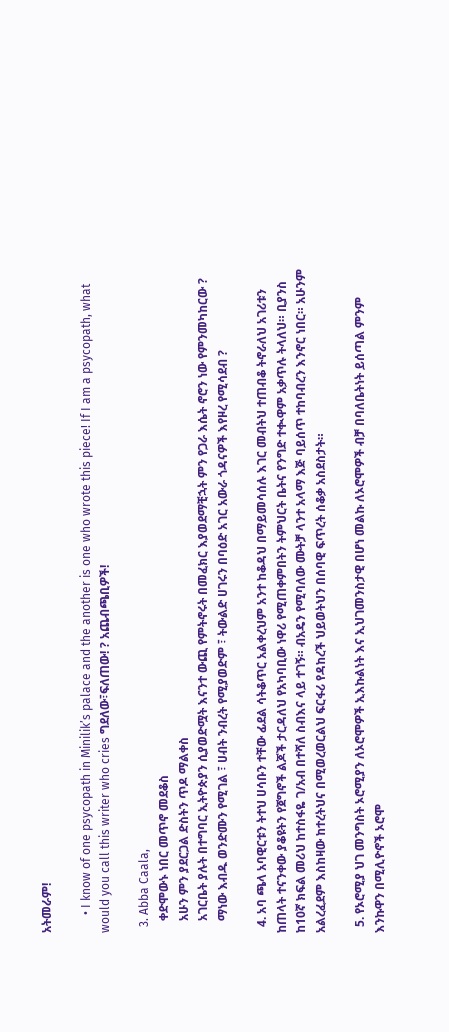አትመራም!

      • I know of one psycopath in Minilik’s palace and the another is one who wrote this piece! If I am a psycopath, what would you call this writer who cries ግደለው፣ፍለጠው! ? አጨብጫቢዎች!

  3. Abba Caala,
    ቀድሞውኑ ነበር መጥኖ መደቆስ
    አሁን ምን ያደርጋል ድስትን ጥዶ ማልቀስ
    አገርቤት ያሉት በተግባር ኢትዮጵያን ሲያወድሟት እናንተ ውጪ የምትኖሩት በመፈክር እያወደማቺኋት ምን የጋራ እሴት ኖሮን ነው የምንመካከርው ?
    ማነው እብዱ ወንድሙን የሚገል ፣ ሀብት ንብረት የሚያወድም ፣ ትውልድ ሀገሩን በባዕድ አገር አውራ ጎዳናዎች እየዞረ የሚሳደብ ?

  4. አባ ጫላ አባዊርቱን ትተህ ሀሳቡን ተቸው ፊደል ሳትቆጥር አልቀረህም አንተ ከቆዳህ በማይመሳሰሉ እገር መብትህ ተጠብቆ ትኖራለህ አገሪቱን ከጠላት ተናንቀው ያቆዩትን የጀግኖች ልጆች ታርዳለህ የአካባቢው ነዋሪ የሚጠቀምበትን ትምህርት ቤትና የንግድ ተቊዋም አቃጥሉ ትላለህ። ቢያንስ ከ10ኛ ክፍል መሪህ ከተስፋዬ ገ/አብ በተሻለ ስብእና ላይ ተገኝ። ብአዴን የሚባለው ሙትቻ ላንተ አላማ እጅ ባይሰጥ ተከባብረን እንኖር ነበር። አሁንም አልረፈደም እስከዛው ከተረትህና በሚወረወርልህ ፍርፋሪ የዳከረች ህይወትህን በሰባዊ ፍጥረት ሰቆቃ አስደስታት።

  5. የኦሮሚያ ህገ መንግስት ኦሮሚያን ለኦሮሞዎች ኢእኩልነት እና ኢህገመንስታዊ በሆነ መልኩ ለኦሮሞዎች ብቻ በባለቤትነት ይሰጣል ምንም እንኩዋን በሚሊዮኖች ኦሮሞ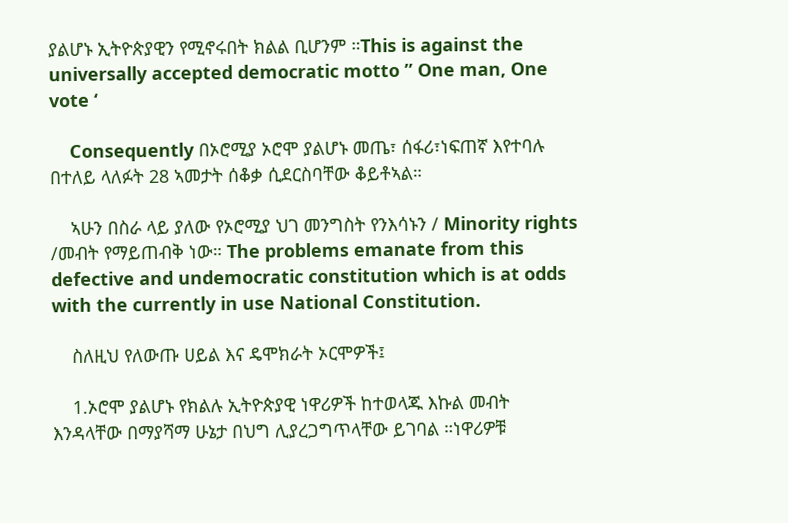ያልሆኑ ኢትዮጵያዊን የሚኖሩበት ክልል ቢሆንም ።This is against the universally accepted democratic motto ” One man, One vote ‘

    Consequently በኦሮሚያ ኦሮሞ ያልሆኑ መጤ፣ ሰፋሪ፣ነፍጠኛ እየተባሉ በተለይ ላለፉት 28 ኣመታት ሰቆቃ ሲደርስባቸው ቆይቶኣል።

    ኣሁን በስራ ላይ ያለው የኦሮሚያ ህገ መንግስት የንእሳኑን / Minority rights /መብት የማይጠብቅ ነው። The problems emanate from this defective and undemocratic constitution which is at odds with the currently in use National Constitution.

    ስለዚህ የለውጡ ሀይል እና ዴሞክራት ኦርሞዎች፤

    1.ኦሮሞ ያልሆኑ የክልሉ ኢትዮጵያዊ ነዋሪዎች ከተወላጁ እኩል መብት እንዳላቸው በማያሻማ ሁኔታ በህግ ሊያረጋግጥላቸው ይገባል ።ነዋሪዎቹ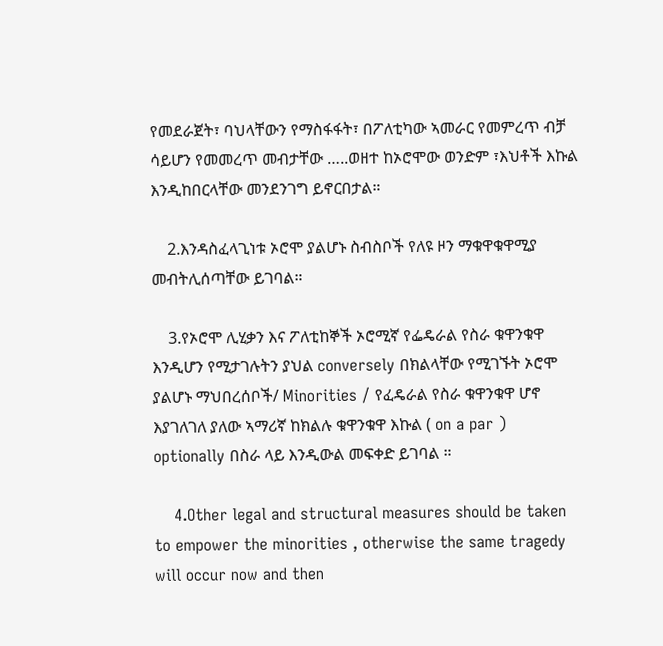የመደራጀት፣ ባህላቸውን የማስፋፋት፣ በፖለቲካው ኣመራር የመምረጥ ብቻ ሳይሆን የመመረጥ መብታቸው …..ወዘተ ከኦሮሞው ወንድም ፣እህቶች እኩል እንዲከበርላቸው መንደንገግ ይኖርበታል።

    2.እንዳስፈላጊነቱ ኦሮሞ ያልሆኑ ስብስቦች የለዩ ዞን ማቁዋቁዋሚያ መብትሊሰጣቸው ይገባል።

    3.የኦሮሞ ሊሂቃን እና ፖለቲከኞች ኦሮሚኛ የፌዴራል የስራ ቁዋንቁዋ እንዲሆን የሚታገሉትን ያህል conversely በክልላቸው የሚገኙት ኦሮሞ ያልሆኑ ማህበረሰቦች/ Minorities / የፈዴራል የስራ ቁዋንቁዋ ሆኖ እያገለገለ ያለው ኣማሪኛ ከክልሉ ቁዋንቁዋ እኩል ( on a par ) optionally በስራ ላይ እንዲውል መፍቀድ ይገባል ።

    4.Other legal and structural measures should be taken to empower the minorities , otherwise the same tragedy will occur now and then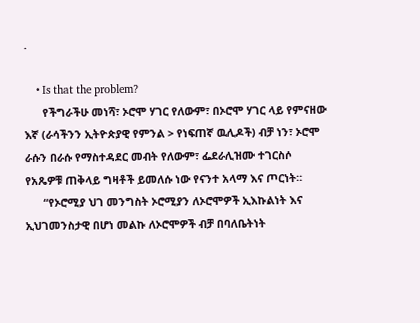.

    • Is that the problem?
      የችግራችሁ መነሻ፣ ኦሮሞ ሃገር የለውም፣ በኦሮሞ ሃገር ላይ የምናዘው እኛ (ራሳችንን ኢትዮጵያዊ የምንል > የነፍጠኛ ዉሊዶች) ብቻ ነን፣ ኦሮሞ ራሱን በራሱ የማስተዳደር መብት የለውም፣ ፌደራሊዝሙ ተገርስሶ የአጼዎቹ ጠቅላይ ግዛቶች ይመለሱ ነው የናንተ አላማ እና ጦርነት።
      “የኦሮሚያ ህገ መንግስት ኦሮሚያን ለኦሮሞዎች ኢእኩልነት እና ኢህገመንስታዊ በሆነ መልኩ ለኦሮሞዎች ብቻ በባለቤትነት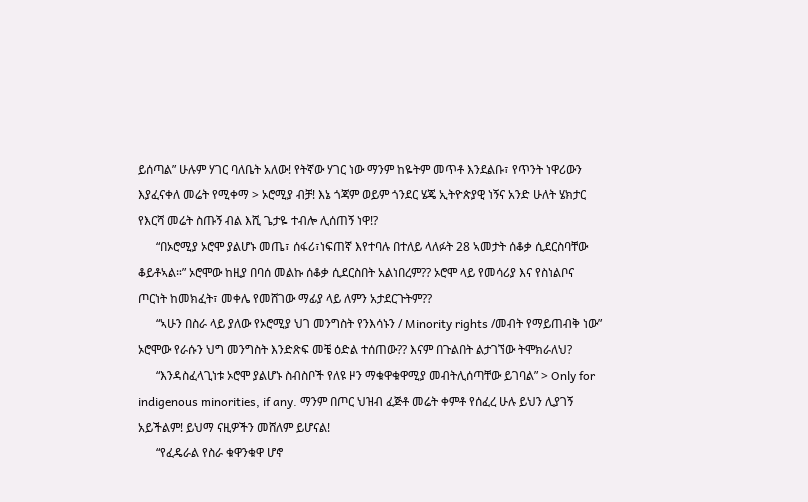ይሰጣል” ሁሉም ሃገር ባለቤት አለው! የትኛው ሃገር ነው ማንም ከዬትም መጥቶ እንደልቡ፣ የጥንት ነዋሪውን እያፈናቀለ መሬት የሚቀማ > ኦሮሚያ ብቻ! እኔ ጎጃም ወይም ጎንደር ሄጄ ኢትዮጵያዊ ነኝና አንድ ሁለት ሄክታር የእርሻ መሬት ስጡኝ ብል እሺ ጌታዬ ተብሎ ሊሰጠኝ ነዋ!?
      “በኦሮሚያ ኦሮሞ ያልሆኑ መጤ፣ ሰፋሪ፣ነፍጠኛ እየተባሉ በተለይ ላለፉት 28 ኣመታት ሰቆቃ ሲደርስባቸው ቆይቶኣል።” ኦሮሞው ከዚያ በባሰ መልኩ ሰቆቃ ሲደርስበት አልነበረም?? ኦሮሞ ላይ የመሳሪያ እና የስነልቦና ጦርነት ከመክፈት፣ መቀሌ የመሸገው ማፊያ ላይ ለምን አታደርጉትም??
      “ኣሁን በስራ ላይ ያለው የኦሮሚያ ህገ መንግስት የንእሳኑን / Minority rights /መብት የማይጠብቅ ነው” ኦሮሞው የራሱን ህግ መንግስት እንድጽፍ መቼ ዕድል ተሰጠው?? እናም በጉልበት ልታገኘው ትሞክራለህ?
      “እንዳስፈላጊነቱ ኦሮሞ ያልሆኑ ስብስቦች የለዩ ዞን ማቁዋቁዋሚያ መብትሊሰጣቸው ይገባል” > Only for indigenous minorities, if any. ማንም በጦር ህዝብ ፈጅቶ መሬት ቀምቶ የሰፈረ ሁሉ ይህን ሊያገኝ አይችልም! ይህማ ናዚዎችን መሸለም ይሆናል!
      “የፈዴራል የስራ ቁዋንቁዋ ሆኖ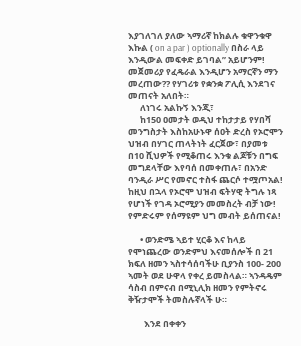እያገለገለ ያለው ኣማሪኛ ከክልሉ ቁዋንቁዋ እኩል ( on a par ) optionally በስራ ላይ እንዲውል መፍቀድ ይገባል” አይሆንም! መጀመሪያ የፈዴራል እንዲሆን አማርኛን ማን መረጠው?? የሃገሪቱ የቋንቋ ፖሊሲ እንደገና መጠናት አለበት።
      ለነገሩ አልኩኝ እንጂ፣
      ከ150 ዐመታት ወዲህ ተከታታይ የሃበሻ መንግስታት እስከአሁኑዋ ሰዐት ድረስ የኦሮሞን ህዝብ በሃገር ጠላትነት ፈርጀው፣ በያመቱ በ10 ሺህዎች የሚቆጠሩ እንቁ ልጆቹን በግፍ መግደላቸው እየባሰ በመቀጠሉ፣ በአንድ ባንዲራ ሥር የመኖር ተስፋ ጨርሶ ተሟጦአል! ከዚህ በኋላ የኦሮሞ ህዝብ ፍትሃዊ ትግሉ ነጻ የሆነች የገዳ ኦሮሚያን መመስረት ብቻ ነው! የምድሩም የሰማዩም ህግ መብት ይሰጠናል!

      • ወንድሜ ኣይተ ሂርቆ እና ከላይ የሞነጨረው ወንድምህ እናመሰሎች በ 21 ክፍለ ዘመን ኣስተሳሰባችሁ ቢያንስ 100- 200 ኣመት ወደ ሁዋላ የቀረ ይመስላል። ኣንዳዴም ሳስብ በምናብ በሚኒሊክ ዘመን የምትኖሩ ቅዥታሞች ትመስሉኛላች ሁ።

        እንደ በቀቀን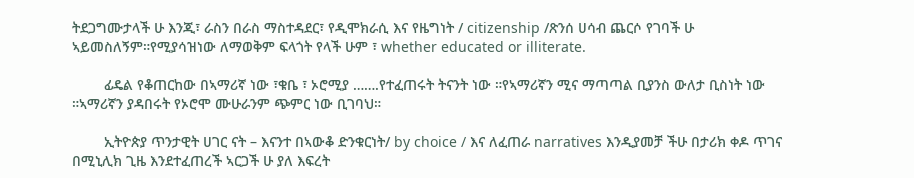ትደጋግሙታላች ሁ እንጂ፣ ራስን በራስ ማስተዳደር፣ የዲሞክራሲ እና የዜግነት / citizenship /ጽንሰ ሀሳብ ጨርሶ የገባች ሁ ኣይመስለኝም።የሚያሳዝነው ለማወቅም ፍላጎት የላች ሁም ፣ whether educated or illiterate.

        ፊዴል የቆጠርከው በኣማሪኛ ነው ፣ቁቤ ፣ ኦሮሚያ …….የተፈጠሩት ትናንት ነው ።የኣማሪኛን ሚና ማጣጣል ቢያንስ ውለታ ቢስነት ነው ።ኣማሪኛን ያዳበሩት የኦሮሞ ሙሁራንም ጭምር ነው ቢገባህ።

        ኢትዮጵያ ጥንታዊት ሀገር ናት – እናንተ በኣውቆ ድንቁርነት/ by choice / እና ለፈጠራ narratives እንዲያመቻ ችሁ በታሪክ ቀዶ ጥገና በሚኒሊክ ጊዜ እንደተፈጠረች ኣርጋች ሁ ያለ እፍረት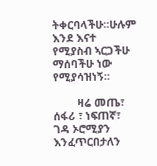ትቀርባላችሁ።ሁሉም እንደ እናተ የሚያስብ ኣርጋችሁ ማሰባችሁ ነው የሚያሳዝነኝ።

        ዛሬ መጤ፣ ሰፋሪ ፣ ነፍጠኛ፣ ገዳ ኦሮሚያን እንፈጥርበታለን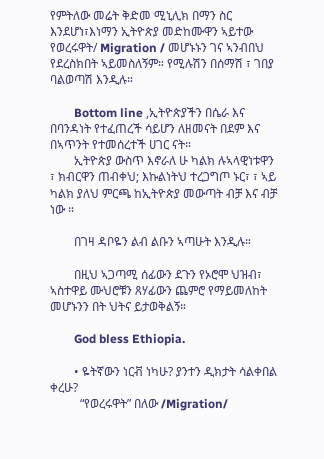የምትለው መሬት ቅድመ ሚኒሊክ በማን ስር እንደሆነ፣እነማን ኢትዮጵያ መድከሙዋን ኣይተው የወረሩዋት/ Migration / መሆኑኑን ገና ኣንብበህ የደረስክበት ኣይመስለኝም። የሚሉሽን በሰማሽ ፣ ገበያ ባልወጣሽ እንዲሉ።

        Bottom line ,ኢትዮጵያችን በሴራ እና በባንዳነት የተፈጠረች ሳይሆን ለዘመናት በደም እና በኣጥንት የተመሰረተች ሀገር ናት።
        ኢትዮጵያ ውስጥ እኖራለ ሁ ካልክ ሉኣላዊነቱዋን ፣ ክብርዋን ጠብቀህ; እኩልነትህ ተረጋግጦ ኑር፣ ፣ ኣይ ካልክ ያለህ ምርጫ ከኢትዮጵያ መውጣት ብቻ እና ብቻ ነው ።

        በገዛ ዳቦዬን ልብ ልቡን ኣጣሁት እንዲሉ።

        በዚህ ኣጋጣሚ ሰፊውን ደጉን የኦሮሞ ህዝብ፣ ኣስተዋይ ሙህሮቹን ጸሃፊውን ጨምሮ የማይመለከት መሆኑንን በት ህትና ይታወቅልኝ።

        God bless Ethiopia.

        • ዬትኛውን ነርቭ ነካሁ? ያንተን ዲክታት ሳልቀበል ቀረሁ?
          “የወረሩዋት” በለው /Migration/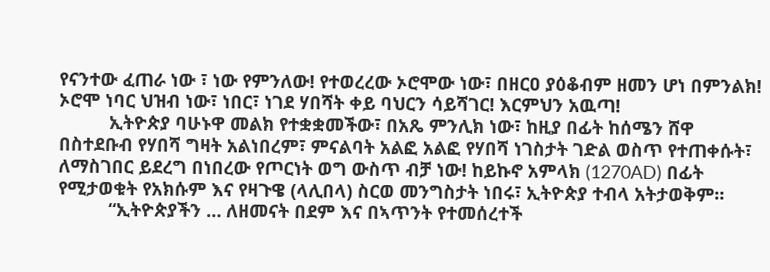የናንተው ፈጠራ ነው ፣ ነው የምንለው! የተወረረው ኦሮሞው ነው፣ በዘርዐ ያዕቆብም ዘመን ሆነ በምንልክ! ኦሮሞ ነባር ህዝብ ነው፣ ነበር፣ ነገደ ሃበሻት ቀይ ባህርን ሳይሻገር! እርምህን አዉጣ!
          ኢትዮጵያ ባሁኑዋ መልክ የተቋቋመችው፣ በአጼ ምንሊክ ነው፣ ከዚያ በፊት ከሰሜን ሸዋ በስተደቡብ የሃበሻ ግዛት አልነበረም፣ ምናልባት አልፎ አልፎ የሃበሻ ነገስታት ገድል ወስጥ የተጠቀሱት፣ ለማስገበር ይደረግ በነበረው የጦርነት ወግ ውስጥ ብቻ ነው! ከይኩኖ አምላክ (1270AD) በፊት የሚታወቁት የአክሱም እና የዛጉዌ (ላሊበላ) ስርወ መንግስታት ነበሩ፣ ኢትዮጵያ ተብላ አትታወቅም።
          “ኢትዮጵያችን … ለዘመናት በደም እና በኣጥንት የተመሰረተች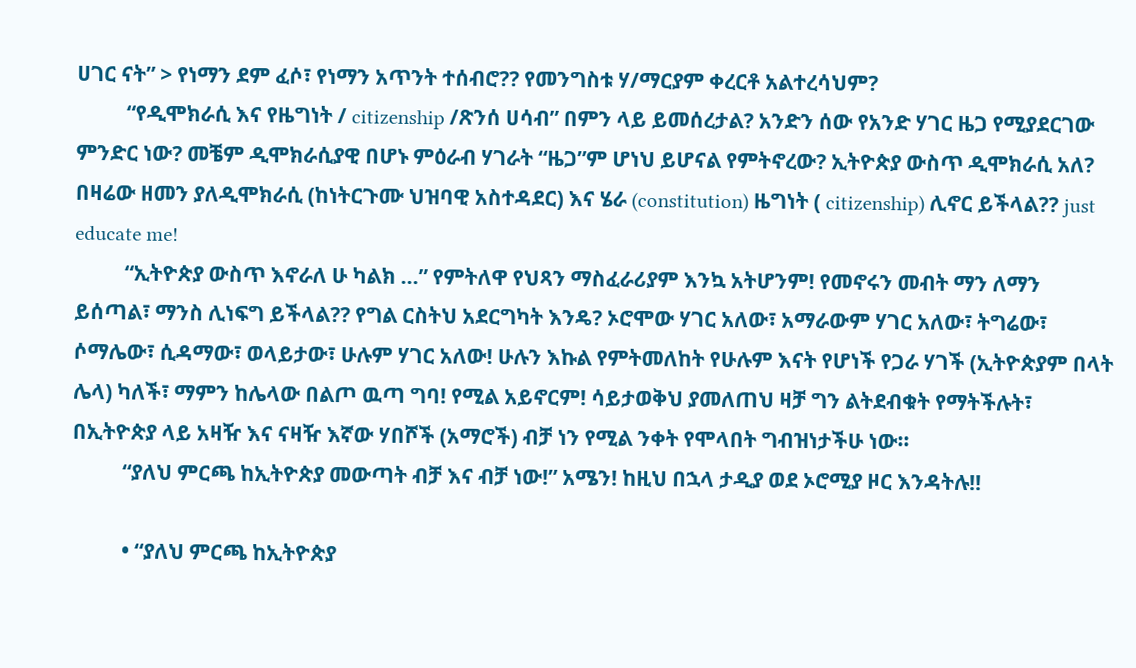ሀገር ናት” > የነማን ደም ፈሶ፣ የነማን አጥንት ተሰብሮ?? የመንግስቱ ሃ/ማርያም ቀረርቶ አልተረሳህም?
          “የዲሞክራሲ እና የዜግነት / citizenship /ጽንሰ ሀሳብ” በምን ላይ ይመሰረታል? አንድን ሰው የአንድ ሃገር ዜጋ የሚያደርገው ምንድር ነው? መቼም ዲሞክራሲያዊ በሆኑ ምዕራብ ሃገራት “ዜጋ”ም ሆነህ ይሆናል የምትኖረው? ኢትዮጵያ ውስጥ ዲሞክራሲ አለ? በዛሬው ዘመን ያለዲሞክራሲ (ከነትርጉሙ ህዝባዊ አስተዳደር) እና ሄራ (constitution) ዜግነት ( citizenship) ሊኖር ይችላል?? just educate me!
          “ኢትዮጵያ ውስጥ እኖራለ ሁ ካልክ …” የምትለዋ የህጻን ማስፈራሪያም እንኳ አትሆንም! የመኖሩን መብት ማን ለማን ይሰጣል፣ ማንስ ሊነፍግ ይችላል?? የግል ርስትህ አደርግካት እንዴ? ኦሮሞው ሃገር አለው፣ አማራውም ሃገር አለው፣ ትግሬው፣ ሶማሌው፣ ሲዳማው፣ ወላይታው፣ ሁሉም ሃገር አለው! ሁሉን እኩል የምትመለከት የሁሉም እናት የሆነች የጋራ ሃገች (ኢትዮጵያም በላት ሌላ) ካለች፣ ማምን ከሌላው በልጦ ዉጣ ግባ! የሚል አይኖርም! ሳይታወቅህ ያመለጠህ ዛቻ ግን ልትደብቁት የማትችሉት፣ በኢትዮጵያ ላይ አዛዥ እና ናዛዥ እኛው ሃበሾች (አማሮች) ብቻ ነን የሚል ንቀት የሞላበት ግብዝነታችሁ ነው።
          “ያለህ ምርጫ ከኢትዮጵያ መውጣት ብቻ እና ብቻ ነው!” አሜን! ከዚህ በኋላ ታዲያ ወደ ኦሮሚያ ዞር እንዳትሉ!!

          • “ያለህ ምርጫ ከኢትዮጵያ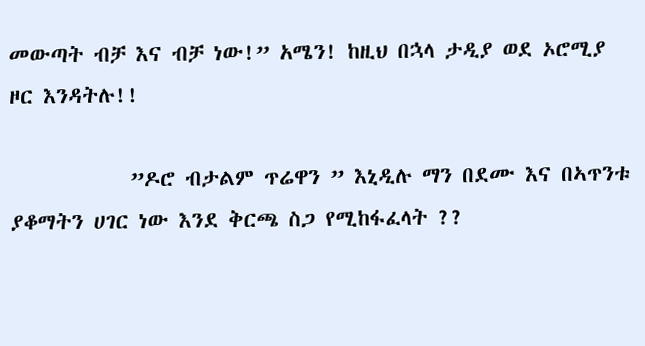መውጣት ብቻ እና ብቻ ነው!” አሜን! ከዚህ በኋላ ታዲያ ወደ ኦሮሚያ ዞር እንዳትሉ!!

            ”ዶሮ ብታልም ጥሬዋን ” እኒዲሉ ማን በደሙ እና በኣጥንቱ ያቆማትን ሀገር ነው እንደ ቅርጫ ስጋ የሚከፋፈላት ??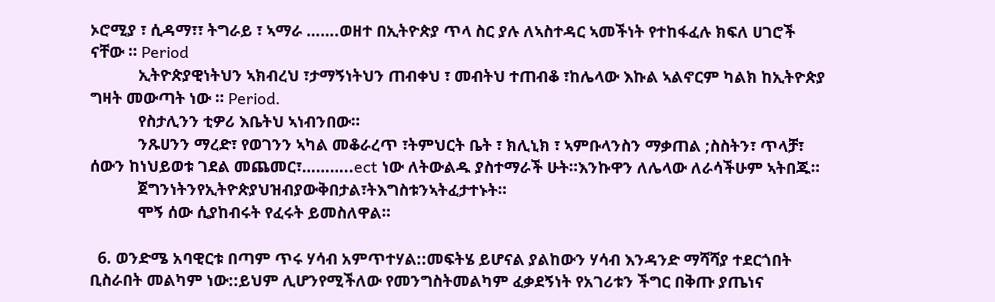ኦሮሚያ ፣ ሲዳማ፣፣ ትግራይ ፣ ኣማራ …….ወዘተ በኢትዮጵያ ጥላ ስር ያሉ ለኣስተዳር ኣመችነት የተከፋፈሉ ክፍለ ሀገሮች ናቸው ። Period
            ኢትዮጵያዊነትህን ኣክብረህ ፣ታማኝነትህን ጠብቀህ ፣ መብትህ ተጠብቆ ፣ከሌላው እኩል ኣልኖርም ካልክ ከኢትዮጵያ ግዛት መውጣት ነው ። Period.
            የስታሊንን ቲዎሪ እቤትህ ኣነብንበው።
            ንጹሀንን ማረድ፣ የወገንን ኣካል መቆራረጥ ፣ትምህርት ቤት ፣ ክሊኒክ ፣ ኣምቡላንስን ማቃጠል ;ስስትን፣ ጥላቻ፣ ሰውን ከነህይወቱ ገደል መጨመር፣………..ect ነው ለትውልዱ ያስተማራች ሁት።እንኩዋን ለሌላው ለራሳችሁም ኣትበጁ።
            ጀግንነትንየኢትዮጵያህዝብያውቅበታል፣ትእግስቱንኣትፈታተኑት።
            ሞኝ ሰው ሲያከብሩት የፈሩት ይመስለዋል።

  6. ወንድሜ አባዊርቱ በጣም ጥሩ ሃሳብ አምጥተሃል::መፍትሄ ይሆናል ያልከውን ሃሳብ እንዳንድ ማሻሻያ ተደርጎበት ቢስራበት መልካም ነው::ይህም ሊሆንየሚችለው የመንግስትመልካም ፈቃደኝነት የአገሪቱን ችግር በቅጡ ያጤነና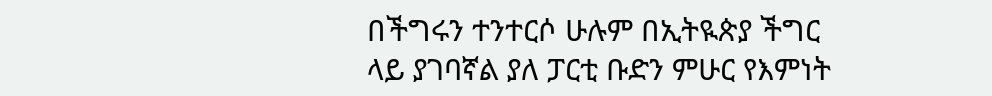በችግሩን ተንተርሶ ሁሉም በኢትዪጵያ ችግር ላይ ያገባኛል ያለ ፓርቲ ቡድን ምሁር የእምነት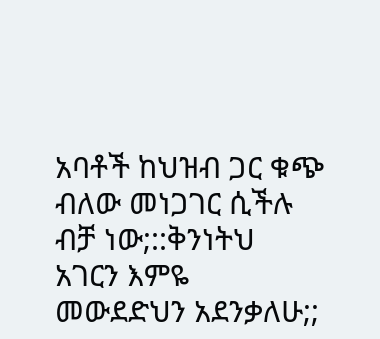አባቶች ከህዝብ ጋር ቁጭ ብለው መነጋገር ሲችሉ ብቻ ነው;::ቅንነትህ አገርን እምዬ መውደድህን አደንቃለሁ;;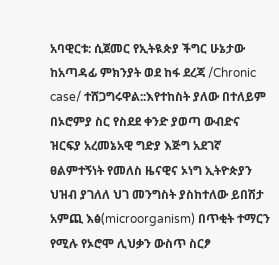አባዊርቱ: ሲጀመር የኢትዪጵያ ችግር ሁኔታው ከአጣዳፊ ምክንያት ወደ ከፋ ደረጃ /Chronic case/ ተሸጋግሩዋል::እየተከስት ያለው በተለይም በኦሮምያ ስር የስደደ ቀንድ ያወጣ ውብድና ዝርፍያ አረመኔአዊ ግድያ እጅግ አደገኛ ፀልምተኝነት የመለስ ዜናዊና ኦነግ ኢትዮጵያን ህዝብ ያገለለ ህገ መንግስት ያስከተለው ይበሽታ አምጪ እፅ(microorganism) በጥቂት ተማርን የሚሉ የኦሮሞ ሊህቃን ውስጥ ስርፆ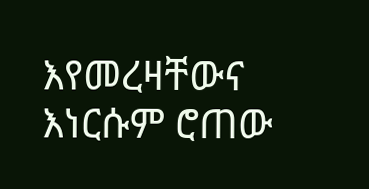እየመረዛቸውና እነርሱም ሮጠው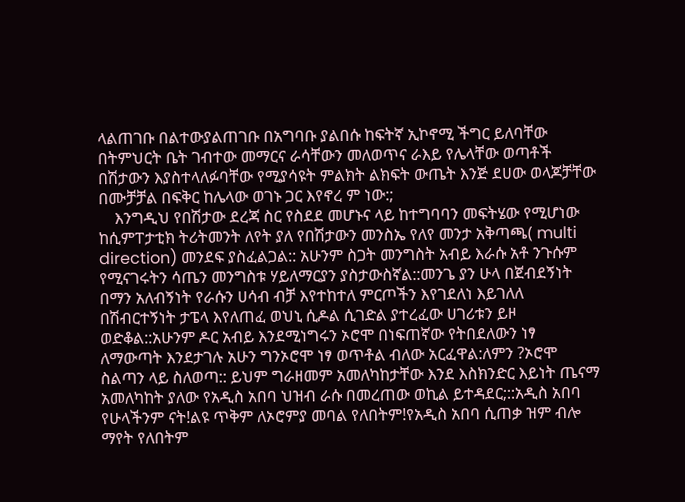ላልጠገቡ በልተውያልጠገቡ በአግባቡ ያልበሱ ከፍትኛ ኢኮኖሚ ችግር ይለባቸው በትምህርት ቤት ገብተው መማርና ራሳቸውን መለወጥና ራእይ የሌላቸው ወጣቶች በሽታውን እያስተላለፉባቸው የሚያሳዩት ምልክት ልክፍት ውጤት እንጅ ደሀው ወላጆቻቸው በሙቻቻል በፍቅር ከሌላው ወገኑ ጋር እየኖረ ም ነው:;
    እንግዲህ የበሽታው ደረጃ ስር የስደደ መሆኑና ላይ ከተግባባን መፍትሄው የሚሆነው ከሲምፐታቲክ ትሪትመንት ለየት ያለ የበሽታውን መንስኤ የለየ መንታ አቅጣጫ( multi direction) መንደፍ ያስፈልጋል:: አሁንም ስጋት መንግስት አብይ እራሱ አቶ ንጉሱም የሚናገሩትን ሳጤን መንግስቱ ሃይለማርያን ያስታውስኛል::መንጌ ያን ሁላ በጀብደኝነት በማን አለብኝነት የራሱን ሀሳብ ብቻ እየተከተለ ምርጦችን እየገደለነ እይገለለ በሽብርተኝነት ታፔላ እየለጠፈ ወህኒ ሲዶል ሲገድል ያተረፈው ሀገሪቱን ይዞ ወድቆል::አሁንም ዶር አብይ እንደሚነግሩን ኦሮሞ በነፍጠኛው የትበደለውን ነፃ ለማውጣት እንደታገሉ አሁን ግንኦሮሞ ነፃ ወጥቶል ብለው አርፈዋል:ለምን ?ኦሮሞ ስልጣን ላይ ስለወጣ:: ይህም ግራዘመም አመለካከታቸው እንደ እስክንድር እይነት ጤናማ አመለካከት ያለው የአዲስ አበባ ህዝብ ራሱ በመረጠው ወኪል ይተዳደር;::አዲስ አበባ የሁላችንም ናት!ልዩ ጥቅም ለኦሮምያ መባል የለበትም!የአዲስ አበባ ሲጠቃ ዝም ብሎ ማየት የለበትም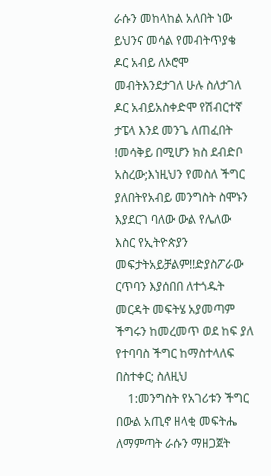ራሱን መከላከል አለበት ነው ይህንና መሳል የመብትጥያቄ ዶር አብይ ለኦሮሞ መብትእንደታገለ ሁሉ ስለታገለ ዶር አብይአስቀድሞ የሽብርተኛ ታፔላ እንደ መንጌ ለጠፈበት !መሳቅይ በሚሆን ክስ ደብድቦ አስረው;እነዚህን የመስለ ችግር ያለበትየአብይ መንግስት ስሞኑን እያደርገ ባለው ውል የሌለው እስር የኢትዮጵያን መፍታትአይቻልም!!ድያስፖራው ርጥባን እያሰበበ ለተጎዱት መርዳት መፍትሄ አያመጣም ችግሩን ከመረመጥ ወደ ከፍ ያለ የተባባስ ችግር ከማስተላለፍ በስተቀር; ስለዚህ
    1:መንግስት የአገሪቱን ችግር በውል አጢኖ ዘላቂ መፍትሔ ለማምጣት ራሱን ማዘጋጀት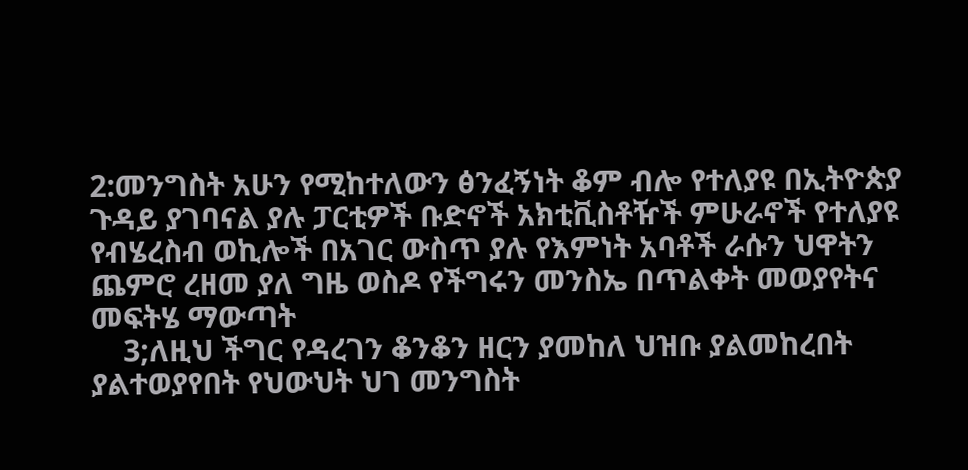2:መንግስት አሁን የሚከተለውን ፅንፈኝነት ቆም ብሎ የተለያዩ በኢትዮጵያ ጉዳይ ያገባናል ያሉ ፓርቲዎች ቡድኖች አክቲቪስቶዥች ምሁራኖች የተለያዩ የብሄረስብ ወኪሎች በአገር ውስጥ ያሉ የእምነት አባቶች ራሱን ህዋትን ጨምሮ ረዘመ ያለ ግዜ ወስዶ የችግሩን መንስኤ በጥልቀት መወያየትና መፍትሄ ማውጣት
    3;ለዚህ ችግር የዳረገን ቆንቆን ዘርን ያመከለ ህዝቡ ያልመከረበት ያልተወያየበት የህውህት ህገ መንግስት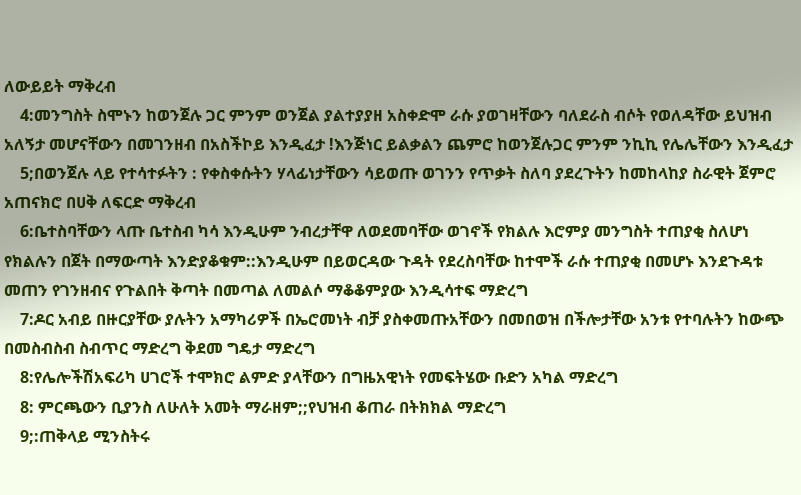ለውይይት ማቅረብ
    4:መንግስት ስሞኑን ከወንጀሉ ጋር ምንም ወንጀል ያልተያያዘ አስቀድሞ ራሱ ያወገዛቸውን ባለደራስ ብሶት የወለዳቸው ይህዝብ አለኝታ መሆናቸውን በመገንዘብ በአስችኮይ እንዲፈታ !እንጅነር ይልቃልን ጨምሮ ከወንጀሉጋር ምንም ንኪኪ የሌሌቸውን እንዲፈታ
    5;በወንጀሉ ላይ የተሳተፉትን : የቀስቀሱትን ሃላፊነታቸውን ሳይወጡ ወገንን የጥቃት ስለባ ያደረጉትን ከመከላከያ ስራዊት ጀምሮ አጠናክሮ በሀቅ ለፍርድ ማቅረብ
    6:ቤተስባቸውን ላጡ ቤተስብ ካሳ እንዲሁም ንብረታቸዋ ለወደመባቸው ወገኖች የክልሉ እሮምያ መንግስት ተጠያቂ ስለሆነ የክልሉን በጀት በማውጣት እንድያቆቁም::እንዲሁም በይወርዳው ጉዳት የደረስባቸው ከተሞች ራሱ ተጠያቂ በመሆኑ እንደጉዳቱ መጠን የገንዘብና የጉልበት ቅጣት በመጣል ለመልሶ ማቆቆምያው እንዲሳተፍ ማድረግ
    7:ዶር አብይ በዙርያቸው ያሉትን አማካሪዎች በኤሮመነት ብቻ ያስቀመጡአቸውን በመበወዝ በችሎታቸው አንቱ የተባሉትን ከውጭ በመስብስብ ስብጥር ማድረግ ቅደመ ግዴታ ማድረግ
    8:የሌሎችሽአፍሪካ ሀገሮች ተሞክሮ ልምድ ያላቸውን በግዜአዊነት የመፍትሄው ቡድን አካል ማድረግ
    8: ምርጫውን ቢያንስ ለሁለት አመት ማራዘም;;የህዝብ ቆጠራ በትክክል ማድረግ
    9;:ጠቅላይ ሚንስትሩ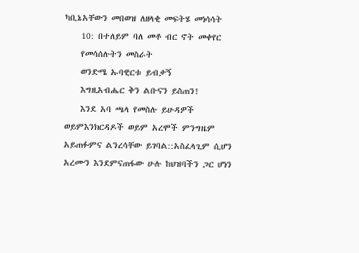ካቢኔአቸውን መበወዝ ለዘላቂ መፍትሄ መነሳሳት
    10: በተለይም ባለ መቶ ብር ኖት መቀየር
    የመሳሰሉትን መስራት
    ወንድሜ ኡባዊርቱ ይብቃኝ
    እግዚአብሔር ቅን ልቡናን ይስጠን!
    እንደ አባ ጫላ የመስሉ ይሁዳዎች ወይምእንክርዳዶች ወይም አረሞች ምንግዜም አይጠፉምና ልንረሳቸው ይገባል::አስፈላጊም ሲሆን አረሙን እንደምናጠፋው ሁሉ ከህዝባችን ጋር ሆነን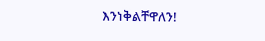እንነቅልቸዋለን!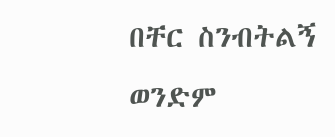በቸር ስንብትልኝ ወንድም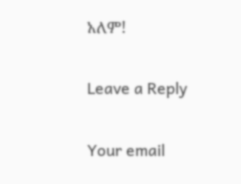አለም!

Leave a Reply

Your email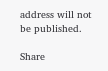address will not be published.

Share